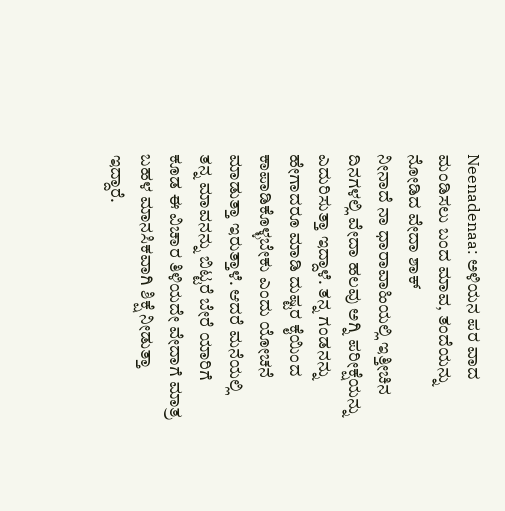Neenadenaa: ಅಳಿಯನ ಪರ ವಾದ ಮಂಡಿಸಲು ಬಂದ ಮಾವ, ತಂದೆಯನ್ನು ನೋಡಿದ ವೇದಾ ಶಾಕ್
ನೀನಾದೆ ನಾ ಧಾರಾವಾಹಿಯಲ್ಲಿ ಇತ್ತೀಚಿನ ದಿನಗಳಲ್ಲಿ ವೇದಾ ಹಲವು ಅಗ್ನಿ ಪರೀಕ್ಷೆಯನ್ನು ಎದುರಿಸುತ್ತಾ ಇದ್ದಾಳೆ. ತನ್ನ ಗಂಡನನ್ನು ಹೇಗಾದರೂ ಮಾಡಿ ದುಷ್ಟರ ಕೈಯಿಂದ ಕಾಪಾಡಿಕೊಳ್ಳಬೇಕು ಎಂದು ಯೋಚನೆ ಮಾಡುತ್ತಾ ಇರುತ್ತಾಳೆ. ಆದರೆ ಮನೆಯಲ್ಲಿ ತನ್ನ ಮಾವನನ್ನು ಬಿಟ್ಟರೆ ಬೇರೆ ಯಾರಿಗೆ ಕೂಡ ಈ ವಿಚಾರ ತಿಳಿಯದೇ ವೇದಾಗೆ ಮಾತ್ರ ಬಹಳ ಮಾನಸಿಕವಾಗಿ ಶಿಕ್ಷೆ ನೀಡುತ್ತಾ ಇದ್ದಾರೆ.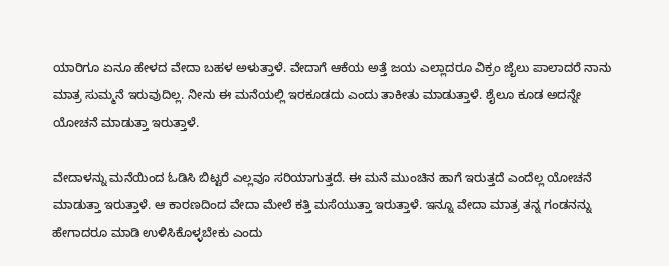ಯಾರಿಗೂ ಏನೂ ಹೇಳದ ವೇದಾ ಬಹಳ ಅಳುತ್ತಾಳೆ. ವೇದಾಗೆ ಆಕೆಯ ಅತ್ತೆ ಜಯ ಎಲ್ಲಾದರೂ ವಿಕ್ರಂ ಜೈಲು ಪಾಲಾದರೆ ನಾನು ಮಾತ್ರ ಸುಮ್ಮನೆ ಇರುವುದಿಲ್ಲ. ನೀನು ಈ ಮನೆಯಲ್ಲಿ ಇರಕೂಡದು ಎಂದು ತಾಕೀತು ಮಾಡುತ್ತಾಳೆ. ಶೈಲೂ ಕೂಡ ಅದನ್ನೇ ಯೋಚನೆ ಮಾಡುತ್ತಾ ಇರುತ್ತಾಳೆ.

ವೇದಾಳನ್ನು ಮನೆಯಿಂದ ಓಡಿಸಿ ಬಿಟ್ಟರೆ ಎಲ್ಲವೂ ಸರಿಯಾಗುತ್ತದೆ. ಈ ಮನೆ ಮುಂಚಿನ ಹಾಗೆ ಇರುತ್ತದೆ ಎಂದೆಲ್ಲ ಯೋಚನೆ ಮಾಡುತ್ತಾ ಇರುತ್ತಾಳೆ. ಆ ಕಾರಣದಿಂದ ವೇದಾ ಮೇಲೆ ಕತ್ತಿ ಮಸೆಯುತ್ತಾ ಇರುತ್ತಾಳೆ. ಇನ್ನೂ ವೇದಾ ಮಾತ್ರ ತನ್ನ ಗಂಡನನ್ನು ಹೇಗಾದರೂ ಮಾಡಿ ಉಳಿಸಿಕೊಳ್ಳಬೇಕು ಎಂದು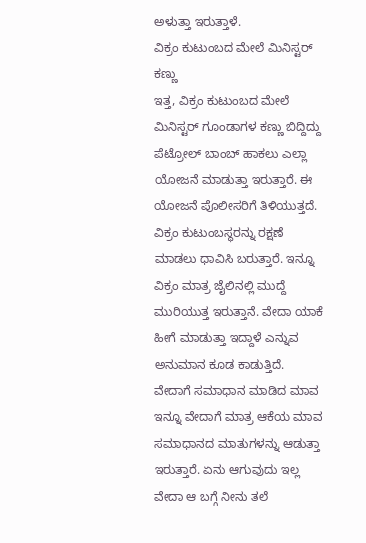ಅಳುತ್ತಾ ಇರುತ್ತಾಳೆ.
ವಿಕ್ರಂ ಕುಟುಂಬದ ಮೇಲೆ ಮಿನಿಸ್ಟರ್ ಕಣ್ಣು
ಇತ್ತ, ವಿಕ್ರಂ ಕುಟುಂಬದ ಮೇಲೆ ಮಿನಿಸ್ಟರ್ ಗೂಂಡಾಗಳ ಕಣ್ಣು ಬಿದ್ದಿದ್ದು ಪೆಟ್ರೋಲ್ ಬಾಂಬ್ ಹಾಕಲು ಎಲ್ಲಾ ಯೋಜನೆ ಮಾಡುತ್ತಾ ಇರುತ್ತಾರೆ. ಈ ಯೋಜನೆ ಪೊಲೀಸರಿಗೆ ತಿಳಿಯುತ್ತದೆ. ವಿಕ್ರಂ ಕುಟುಂಬಸ್ಥರನ್ನು ರಕ್ಷಣೆ ಮಾಡಲು ಧಾವಿಸಿ ಬರುತ್ತಾರೆ. ಇನ್ನೂ ವಿಕ್ರಂ ಮಾತ್ರ ಜೈಲಿನಲ್ಲಿ ಮುದ್ದೆ ಮುರಿಯುತ್ತ ಇರುತ್ತಾನೆ. ವೇದಾ ಯಾಕೆ ಹೀಗೆ ಮಾಡುತ್ತಾ ಇದ್ದಾಳೆ ಎನ್ನುವ ಅನುಮಾನ ಕೂಡ ಕಾಡುತ್ತಿದೆ.
ವೇದಾಗೆ ಸಮಾಧಾನ ಮಾಡಿದ ಮಾವ
ಇನ್ನೂ ವೇದಾಗೆ ಮಾತ್ರ ಆಕೆಯ ಮಾವ ಸಮಾಧಾನದ ಮಾತುಗಳನ್ನು ಆಡುತ್ತಾ ಇರುತ್ತಾರೆ. ಏನು ಆಗುವುದು ಇಲ್ಲ ವೇದಾ ಆ ಬಗ್ಗೆ ನೀನು ತಲೆ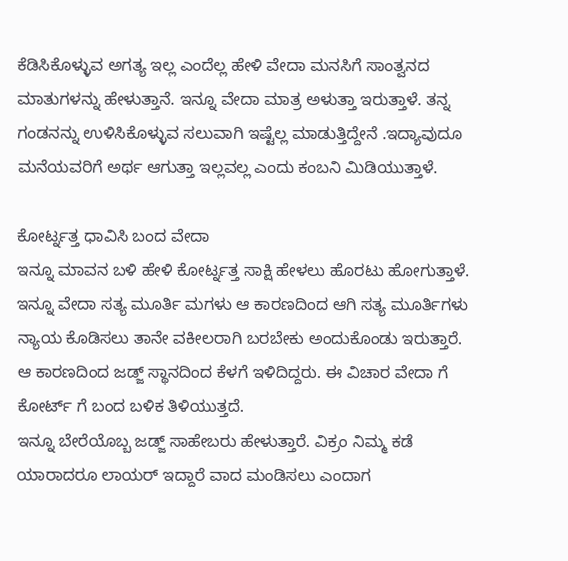ಕೆಡಿಸಿಕೊಳ್ಳುವ ಅಗತ್ಯ ಇಲ್ಲ ಎಂದೆಲ್ಲ ಹೇಳಿ ವೇದಾ ಮನಸಿಗೆ ಸಾಂತ್ವನದ ಮಾತುಗಳನ್ನು ಹೇಳುತ್ತಾನೆ. ಇನ್ನೂ ವೇದಾ ಮಾತ್ರ ಅಳುತ್ತಾ ಇರುತ್ತಾಳೆ. ತನ್ನ ಗಂಡನನ್ನು ಉಳಿಸಿಕೊಳ್ಳುವ ಸಲುವಾಗಿ ಇಷ್ಟೆಲ್ಲ ಮಾಡುತ್ತಿದ್ದೇನೆ .ಇದ್ಯಾವುದೂ ಮನೆಯವರಿಗೆ ಅರ್ಥ ಆಗುತ್ತಾ ಇಲ್ಲವಲ್ಲ ಎಂದು ಕಂಬನಿ ಮಿಡಿಯುತ್ತಾಳೆ.

ಕೋರ್ಟ್ನತ್ತ ಧಾವಿಸಿ ಬಂದ ವೇದಾ
ಇನ್ನೂ ಮಾವನ ಬಳಿ ಹೇಳಿ ಕೋರ್ಟ್ನತ್ತ ಸಾಕ್ಷಿ ಹೇಳಲು ಹೊರಟು ಹೋಗುತ್ತಾಳೆ. ಇನ್ನೂ ವೇದಾ ಸತ್ಯ ಮೂರ್ತಿ ಮಗಳು ಆ ಕಾರಣದಿಂದ ಆಗಿ ಸತ್ಯ ಮೂರ್ತಿಗಳು ನ್ಯಾಯ ಕೊಡಿಸಲು ತಾನೇ ವಕೀಲರಾಗಿ ಬರಬೇಕು ಅಂದುಕೊಂಡು ಇರುತ್ತಾರೆ. ಆ ಕಾರಣದಿಂದ ಜಡ್ಜ್ ಸ್ಥಾನದಿಂದ ಕೆಳಗೆ ಇಳಿದಿದ್ದರು. ಈ ವಿಚಾರ ವೇದಾ ಗೆ ಕೋರ್ಟ್ ಗೆ ಬಂದ ಬಳಿಕ ತಿಳಿಯುತ್ತದೆ.
ಇನ್ನೂ ಬೇರೆಯೊಬ್ಬ ಜಡ್ಜ್ ಸಾಹೇಬರು ಹೇಳುತ್ತಾರೆ. ವಿಕ್ರಂ ನಿಮ್ಮ ಕಡೆ ಯಾರಾದರೂ ಲಾಯರ್ ಇದ್ದಾರೆ ವಾದ ಮಂಡಿಸಲು ಎಂದಾಗ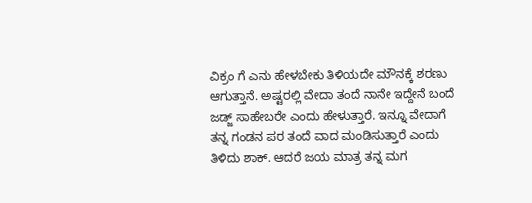ವಿಕ್ರಂ ಗೆ ಎನು ಹೇಳಬೇಕು ತಿಳಿಯದೇ ಮೌನಕ್ಕೆ ಶರಣು ಆಗುತ್ತಾನೆ. ಅಷ್ಟರಲ್ಲಿ ವೇದಾ ತಂದೆ ನಾನೇ ಇದ್ದೇನೆ ಬಂದೆ ಜಡ್ಜ್ ಸಾಹೇಬರೇ ಎಂದು ಹೇಳುತ್ತಾರೆ. ಇನ್ನೂ ವೇದಾಗೆ ತನ್ನ ಗಂಡನ ಪರ ತಂದೆ ವಾದ ಮಂಡಿಸುತ್ತಾರೆ ಎಂದು ತಿಳಿದು ಶಾಕ್. ಆದರೆ ಜಯ ಮಾತ್ರ ತನ್ನ ಮಗ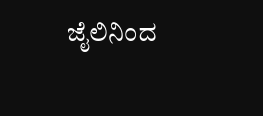ಜೈಲಿನಿಂದ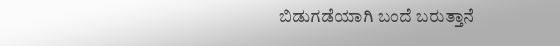ಬಿಡುಗಡೆಯಾಗಿ ಬಂದೆ ಬರುತ್ತಾನೆ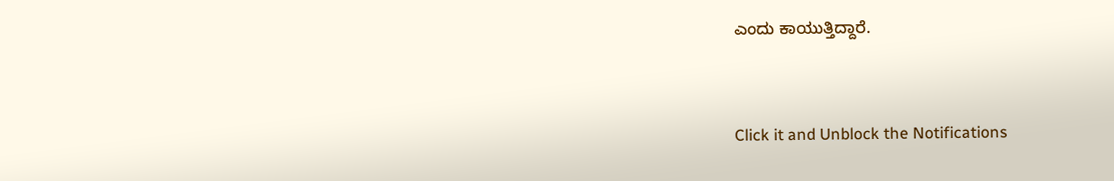ಎಂದು ಕಾಯುತ್ತಿದ್ದಾರೆ.


Click it and Unblock the Notifications